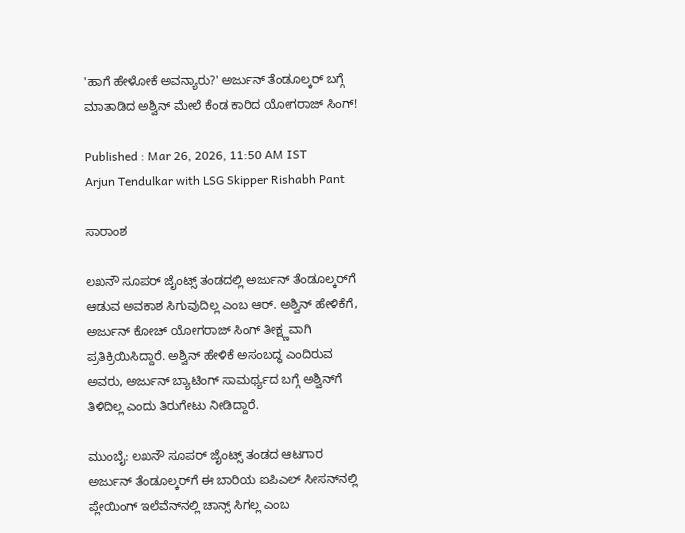'ಹಾಗೆ ಹೇಳೋಕೆ ಅವನ್ಯಾರು?' ಅರ್ಜುನ್ ತೆಂಡೂಲ್ಕರ್ ಬಗ್ಗೆ ಮಾತಾಡಿದ ಅಶ್ವಿನ್ ಮೇಲೆ ಕೆಂಡ ಕಾರಿದ ಯೋಗರಾಜ್ ಸಿಂಗ್!

Published : Mar 26, 2026, 11:50 AM IST
Arjun Tendulkar with LSG Skipper Rishabh Pant

ಸಾರಾಂಶ

ಲಖನೌ ಸೂಪರ್ ಜೈಂಟ್ಸ್ ತಂಡದಲ್ಲಿ ಅರ್ಜುನ್ ತೆಂಡೂಲ್ಕರ್‌ಗೆ ಆಡುವ ಅವಕಾಶ ಸಿಗುವುದಿಲ್ಲ ಎಂಬ ಆರ್. ಅಶ್ವಿನ್ ಹೇಳಿಕೆಗೆ, ಅರ್ಜುನ್ ಕೋಚ್ ಯೋಗರಾಜ್ ಸಿಂಗ್ ತೀಕ್ಷ್ಣವಾಗಿ ಪ್ರತಿಕ್ರಿಯಿಸಿದ್ದಾರೆ. ಅಶ್ವಿನ್ ಹೇಳಿಕೆ ಅಸಂಬದ್ಧ ಎಂದಿರುವ ಅವರು, ಅರ್ಜುನ್ ಬ್ಯಾಟಿಂಗ್ ಸಾಮರ್ಥ್ಯದ ಬಗ್ಗೆ ಅಶ್ವಿನ್‌ಗೆ ತಿಳಿದಿಲ್ಲ ಎಂದು ತಿರುಗೇಟು ನೀಡಿದ್ದಾರೆ.

ಮುಂಬೈ: ಲಖನೌ ಸೂಪರ್ ಜೈಂಟ್ಸ್ ತಂಡದ ಆಟಗಾರ ಅರ್ಜುನ್ ತೆಂಡೂಲ್ಕರ್‌ಗೆ ಈ ಬಾರಿಯ ಐಪಿಎಲ್ ಸೀಸನ್‌ನಲ್ಲಿ ಪ್ಲೇಯಿಂಗ್ ಇಲೆವೆನ್‌ನಲ್ಲಿ ಚಾನ್ಸ್ ಸಿಗಲ್ಲ ಎಂಬ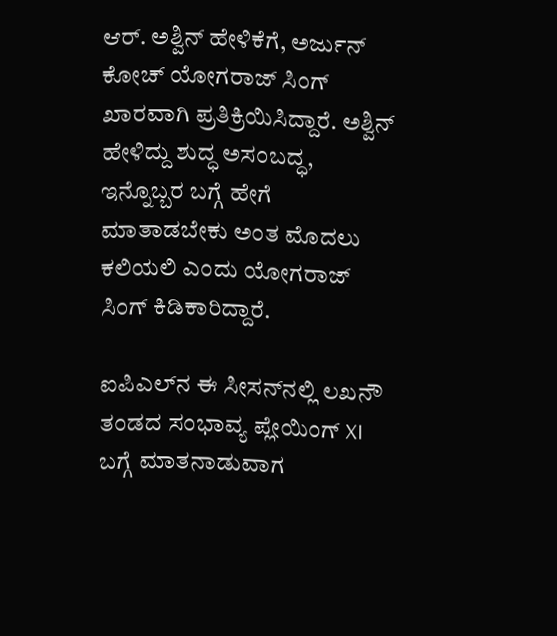ಆರ್. ಅಶ್ವಿನ್ ಹೇಳಿಕೆಗೆ, ಅರ್ಜುನ್ ಕೋಚ್ ಯೋಗರಾಜ್ ಸಿಂಗ್ ಖಾರವಾಗಿ ಪ್ರತಿಕ್ರಿಯಿಸಿದ್ದಾರೆ. ಅಶ್ವಿನ್ ಹೇಳಿದ್ದು ಶುದ್ಧ ಅಸಂಬದ್ಧ, ಇನ್ನೊಬ್ಬರ ಬಗ್ಗೆ ಹೇಗೆ ಮಾತಾಡಬೇಕು ಅಂತ ಮೊದಲು ಕಲಿಯಲಿ ಎಂದು ಯೋಗರಾಜ್ ಸಿಂಗ್ ಕಿಡಿಕಾರಿದ್ದಾರೆ.

ಐಪಿಎಲ್‌ನ ಈ ಸೀಸನ್‌ನಲ್ಲಿ ಲಖನೌ ತಂಡದ ಸಂಭಾವ್ಯ ಪ್ಲೇಯಿಂಗ್ XI ಬಗ್ಗೆ ಮಾತನಾಡುವಾಗ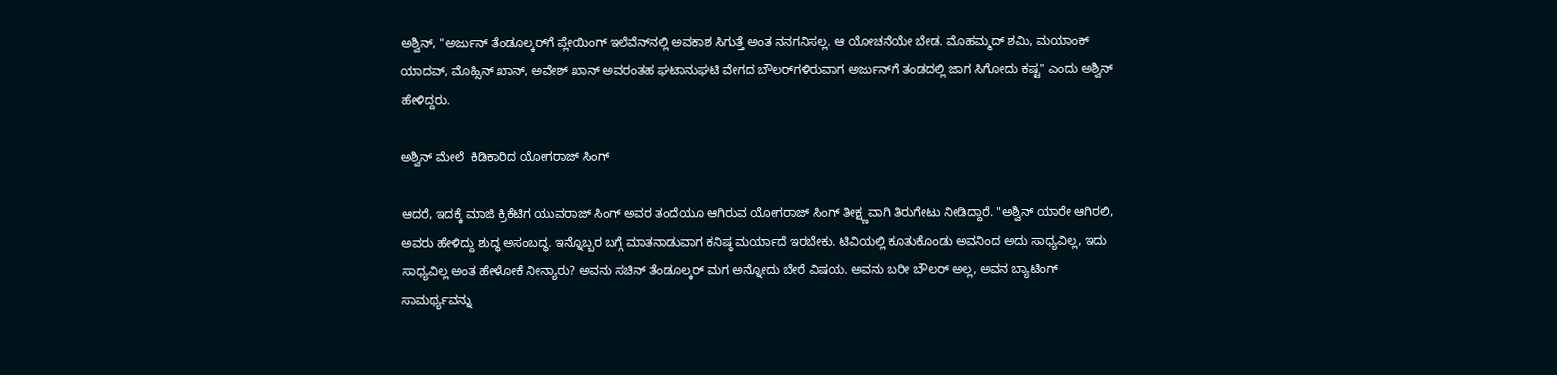ಅಶ್ವಿನ್, "ಅರ್ಜುನ್ ತೆಂಡೂಲ್ಕರ್‌ಗೆ ಪ್ಲೇಯಿಂಗ್ ಇಲೆವೆನ್‌ನಲ್ಲಿ ಅವಕಾಶ ಸಿಗುತ್ತೆ ಅಂತ ನನಗನಿಸಲ್ಲ. ಆ ಯೋಚನೆಯೇ ಬೇಡ. ಮೊಹಮ್ಮದ್ ಶಮಿ, ಮಯಾಂಕ್ ಯಾದವ್, ಮೊಹ್ಸಿನ್ ಖಾನ್, ಅವೇಶ್ ಖಾನ್ ಅವರಂತಹ ಘಟಾನುಘಟಿ ವೇಗದ ಬೌಲರ್‌ಗಳಿರುವಾಗ ಅರ್ಜುನ್‌ಗೆ ತಂಡದಲ್ಲಿ ಜಾಗ ಸಿಗೋದು ಕಷ್ಟ" ಎಂದು ಅಶ್ವಿನ್ ಹೇಳಿದ್ದರು.

ಅಶ್ವಿನ್ ಮೇಲೆ  ಕಿಡಿಕಾರಿದ ಯೋಗರಾಜ್ ಸಿಂಗ್

ಆದರೆ, ಇದಕ್ಕೆ ಮಾಜಿ ಕ್ರಿಕೆಟಿಗ ಯುವರಾಜ್ ಸಿಂಗ್ ಅವರ ತಂದೆಯೂ ಆಗಿರುವ ಯೋಗರಾಜ್ ಸಿಂಗ್ ತೀಕ್ಷ್ಣವಾಗಿ ತಿರುಗೇಟು ನೀಡಿದ್ದಾರೆ. "ಅಶ್ವಿನ್ ಯಾರೇ ಆಗಿರಲಿ, ಅವರು ಹೇಳಿದ್ದು ಶುದ್ಧ ಅಸಂಬದ್ಧ. ಇನ್ನೊಬ್ಬರ ಬಗ್ಗೆ ಮಾತನಾಡುವಾಗ ಕನಿಷ್ಠ ಮರ್ಯಾದೆ ಇರಬೇಕು. ಟಿವಿಯಲ್ಲಿ ಕೂತುಕೊಂಡು ಅವನಿಂದ ಅದು ಸಾಧ್ಯವಿಲ್ಲ, ಇದು ಸಾಧ್ಯವಿಲ್ಲ ಅಂತ ಹೇಳೋಕೆ ನೀನ್ಯಾರು? ಅವನು ಸಚಿನ್ ತೆಂಡೂಲ್ಕರ್ ಮಗ ಅನ್ನೋದು ಬೇರೆ ವಿಷಯ. ಅವನು ಬರೀ ಬೌಲರ್ ಅಲ್ಲ, ಅವನ ಬ್ಯಾಟಿಂಗ್ ಸಾಮರ್ಥ್ಯವನ್ನು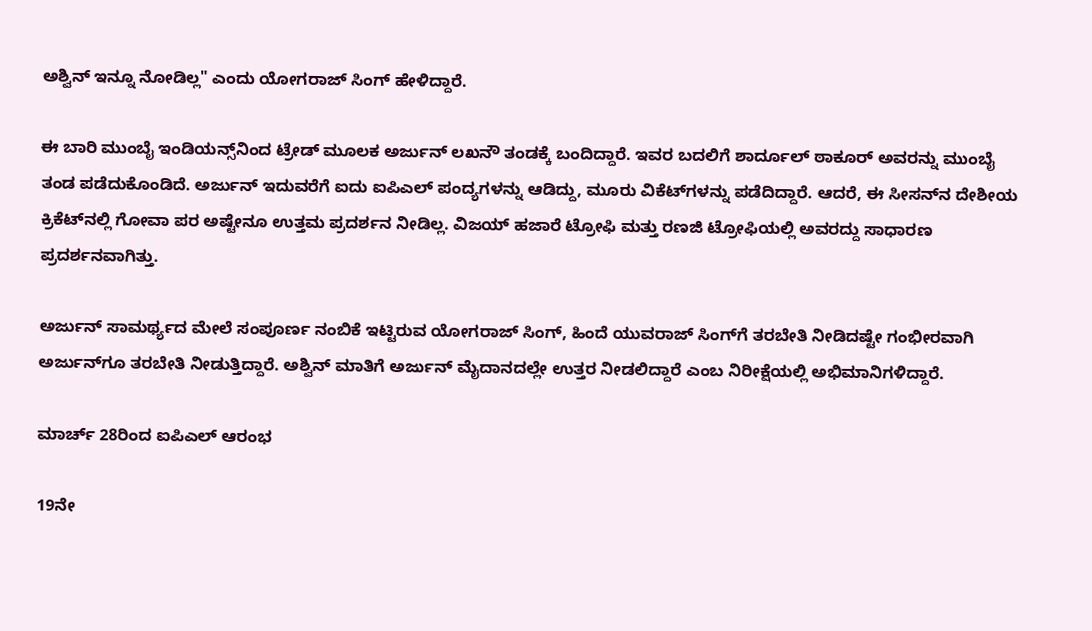ಅಶ್ವಿನ್ ಇನ್ನೂ ನೋಡಿಲ್ಲ" ಎಂದು ಯೋಗರಾಜ್ ಸಿಂಗ್ ಹೇಳಿದ್ದಾರೆ.

ಈ ಬಾರಿ ಮುಂಬೈ ಇಂಡಿಯನ್ಸ್‌ನಿಂದ ಟ್ರೇಡ್ ಮೂಲಕ ಅರ್ಜುನ್ ಲಖನೌ ತಂಡಕ್ಕೆ ಬಂದಿದ್ದಾರೆ. ಇವರ ಬದಲಿಗೆ ಶಾರ್ದೂಲ್ ಠಾಕೂರ್ ಅವರನ್ನು ಮುಂಬೈ ತಂಡ ಪಡೆದುಕೊಂಡಿದೆ. ಅರ್ಜುನ್ ಇದುವರೆಗೆ ಐದು ಐಪಿಎಲ್ ಪಂದ್ಯಗಳನ್ನು ಆಡಿದ್ದು, ಮೂರು ವಿಕೆಟ್‌ಗಳನ್ನು ಪಡೆದಿದ್ದಾರೆ. ಆದರೆ, ಈ ಸೀಸನ್‌ನ ದೇಶೀಯ ಕ್ರಿಕೆಟ್‌ನಲ್ಲಿ ಗೋವಾ ಪರ ಅಷ್ಟೇನೂ ಉತ್ತಮ ಪ್ರದರ್ಶನ ನೀಡಿಲ್ಲ. ವಿಜಯ್ ಹಜಾರೆ ಟ್ರೋಫಿ ಮತ್ತು ರಣಜಿ ಟ್ರೋಫಿಯಲ್ಲಿ ಅವರದ್ದು ಸಾಧಾರಣ ಪ್ರದರ್ಶನವಾಗಿತ್ತು.

ಅರ್ಜುನ್ ಸಾಮರ್ಥ್ಯದ ಮೇಲೆ ಸಂಪೂರ್ಣ ನಂಬಿಕೆ ಇಟ್ಟಿರುವ ಯೋಗರಾಜ್ ಸಿಂಗ್, ಹಿಂದೆ ಯುವರಾಜ್ ಸಿಂಗ್‌ಗೆ ತರಬೇತಿ ನೀಡಿದಷ್ಟೇ ಗಂಭೀರವಾಗಿ ಅರ್ಜುನ್‌ಗೂ ತರಬೇತಿ ನೀಡುತ್ತಿದ್ದಾರೆ. ಅಶ್ವಿನ್ ಮಾತಿಗೆ ಅರ್ಜುನ್ ಮೈದಾನದಲ್ಲೇ ಉತ್ತರ ನೀಡಲಿದ್ದಾರೆ ಎಂಬ ನಿರೀಕ್ಷೆಯಲ್ಲಿ ಅಭಿಮಾನಿಗಳಿದ್ದಾರೆ.

ಮಾರ್ಚ್ 28ರಿಂದ ಐಪಿಎಲ್ ಆರಂಭ

19ನೇ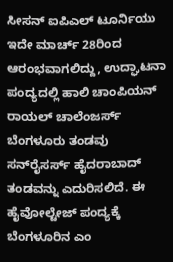ಸೀಸನ್ ಐಪಿಎಲ್ ಟೂರ್ನಿಯು ಇದೇ ಮಾರ್ಚ್ 28ರಿಂದ ಆರಂಭವಾಗಲಿದ್ದು, ಉದ್ಘಾಟನಾ ಪಂದ್ಯದಲ್ಲಿ ಹಾಲಿ ಚಾಂಪಿಯನ್ ರಾಯಲ್ ಚಾಲೆಂಜರ್ಸ್ ಬೆಂಗಳೂರು ತಂಡವು ಸನ್‌ರೈಸರ್ಸ್ ಹೈದರಾಬಾದ್ ತಂಡವನ್ನು ಎದುರಿಸಲಿದೆ. ಈ ಹೈವೋಲ್ಟೇಜ್ ಪಂದ್ಯಕ್ಕೆ ಬೆಂಗಳೂರಿನ ಎಂ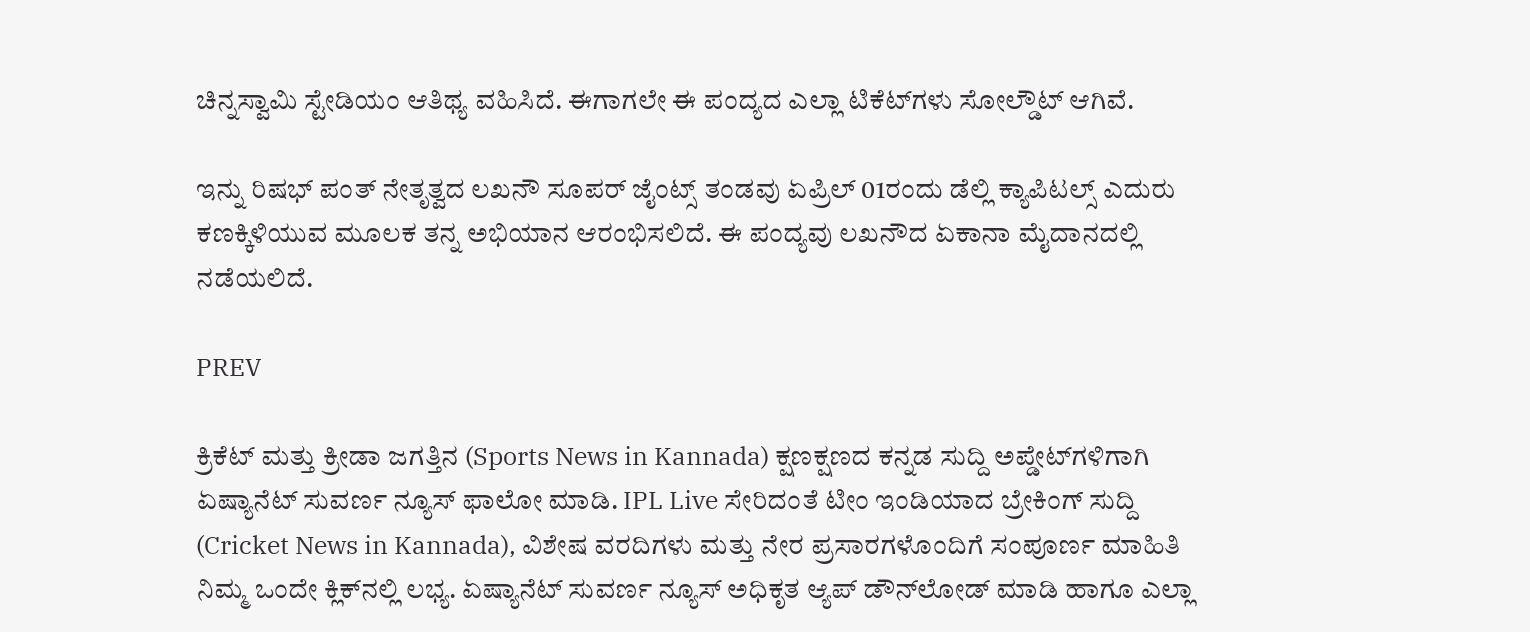ಚಿನ್ನಸ್ವಾಮಿ ಸ್ಟೇಡಿಯಂ ಆತಿಥ್ಯ ವಹಿಸಿದೆ. ಈಗಾಗಲೇ ಈ ಪಂದ್ಯದ ಎಲ್ಲಾ ಟಿಕೆಟ್‌ಗಳು ಸೋಲ್ಡೌಟ್ ಆಗಿವೆ.

ಇನ್ನು ರಿಷಭ್ ಪಂತ್ ನೇತೃತ್ವದ ಲಖನೌ ಸೂಪರ್ ಜೈಂಟ್ಸ್ ತಂಡವು ಏಪ್ರಿಲ್ 01ರಂದು ಡೆಲ್ಲಿ ಕ್ಯಾಪಿಟಲ್ಸ್ ಎದುರು ಕಣಕ್ಕಿಳಿಯುವ ಮೂಲಕ ತನ್ನ ಅಭಿಯಾನ ಆರಂಭಿಸಲಿದೆ. ಈ ಪಂದ್ಯವು ಲಖನೌದ ಏಕಾನಾ ಮೈದಾನದಲ್ಲಿ ನಡೆಯಲಿದೆ.

PREV

ಕ್ರಿಕೆಟ್ ಮತ್ತು ಕ್ರೀಡಾ ಜಗತ್ತಿನ (Sports News in Kannada) ಕ್ಷಣಕ್ಷಣದ ಕನ್ನಡ ಸುದ್ದಿ ಅಪ್ಡೇಟ್‌ಗಳಿಗಾಗಿ ಏಷ್ಯಾನೆಟ್ ಸುವರ್ಣ ನ್ಯೂಸ್‌ ಫಾಲೋ ಮಾಡಿ. IPL Live ಸೇರಿದಂತೆ ಟೀಂ ಇಂಡಿಯಾದ ಬ್ರೇಕಿಂಗ್ ಸುದ್ದಿ (Cricket News in Kannada), ವಿಶೇಷ ವರದಿಗಳು ಮತ್ತು ನೇರ ಪ್ರಸಾರಗಳೊಂದಿಗೆ ಸಂಪೂರ್ಣ ಮಾಹಿತಿ ನಿಮ್ಮ ಒಂದೇ ಕ್ಲಿಕ್‌ನಲ್ಲಿ ಲಭ್ಯ. ಏಷ್ಯಾನೆಟ್ ಸುವರ್ಣ ನ್ಯೂಸ್ ಅಧಿಕೃತ ಆ್ಯಪ್ ಡೌನ್‌ಲೋಡ್ ಮಾಡಿ ಹಾಗೂ ಎಲ್ಲಾ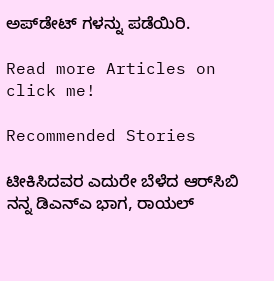ಅಪ್‌ಡೇಟ್ ಗಳನ್ನು ಪಡೆಯಿರಿ.

Read more Articles on
click me!

Recommended Stories

ಟೀಕಿಸಿದವರ ಎದುರೇ ಬೆಳೆದ ಆರ್‌ಸಿಬಿ ನನ್ನ ಡಿಎನ್‌ಎ ಭಾಗ, ರಾಯಲ್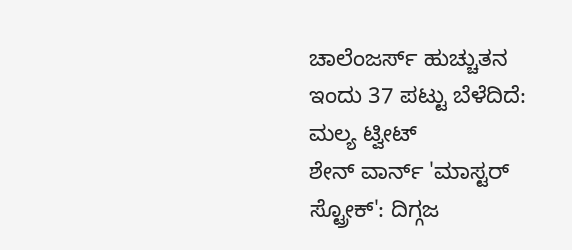ಚಾಲೆಂಜರ್ಸ್ ಹುಚ್ಚುತನ ಇಂದು 37 ಪಟ್ಟು ಬೆಳೆದಿದೆ: ಮಲ್ಯ ಟ್ವೀಟ್
ಶೇನ್ ವಾರ್ನ್ 'ಮಾಸ್ಟರ್ ಸ್ಟ್ರೋಕ್': ದಿಗ್ಗಜ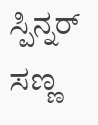ಸ್ಪಿನ್ನರ್ ಸಣ್ಣ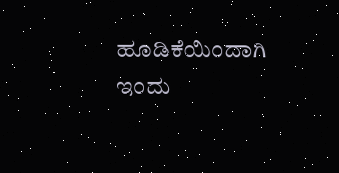ಹೂಡಿಕೆಯಿಂದಾಗಿ ಇಂದು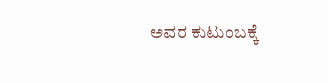ಅವರ ಕುಟುಂಬಕ್ಕೆ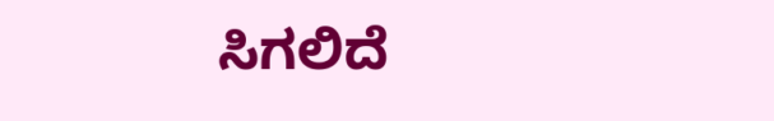ಸಿಗಲಿದೆ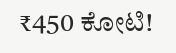₹450 ಕೋಟಿ!